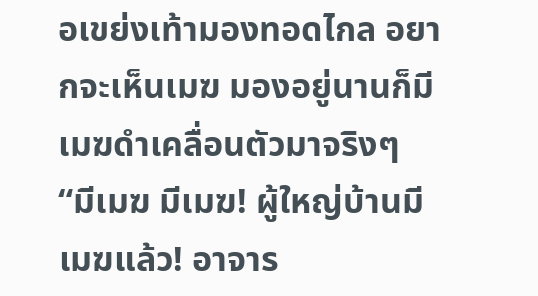อเขย่งเท้ามองทอดไกล อยากจะเห็นเมฆ มองอยู่นานก็มีเมฆดำเคลื่อนตัวมาจริงๆ
“มีเมฆ มีเมฆ! ผู้ใหญ่บ้านมีเมฆแล้ว! อาจาร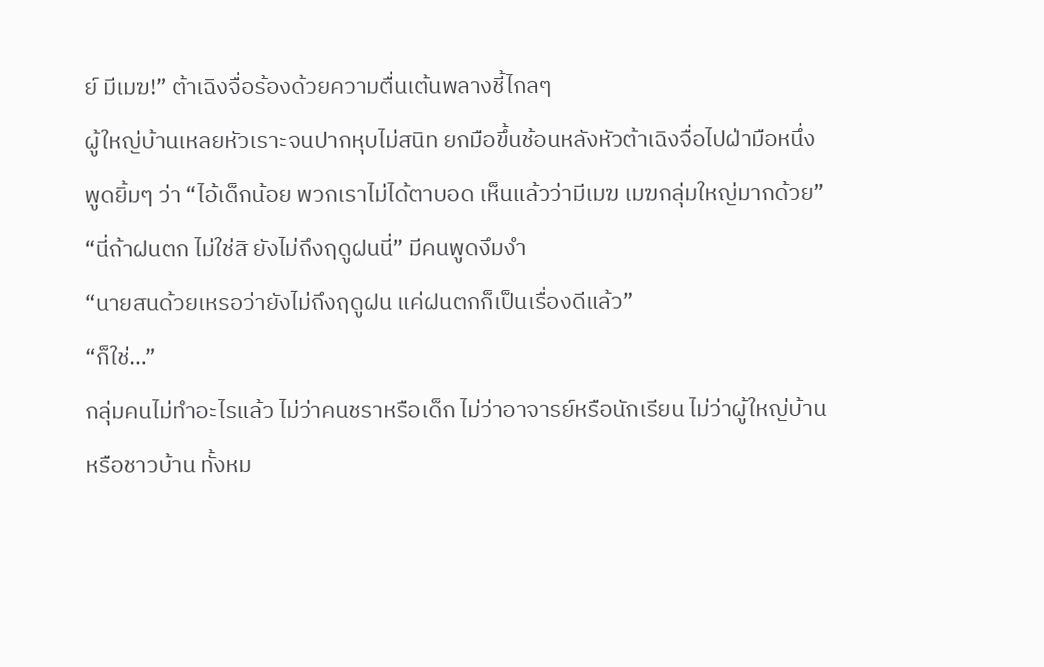ย์ มีเมฆ!” ต้าเฉิงจื่อร้องด้วยความตื่นเต้นพลางชี้ไกลๆ
ผู้ใหญ่บ้านเหลยหัวเราะจนปากหุบไม่สนิท ยกมือขึ้นช้อนหลังหัวต้าเฉิงจื่อไปฝ่ามือหนึ่ง พูดยิ้มๆ ว่า “ไอ้เด็กน้อย พวกเราไม่ได้ตาบอด เห็นแล้วว่ามีเมฆ เมฆกลุ่มใหญ่มากด้วย”
“นี่ถ้าฝนตก ไม่ใช่สิ ยังไม่ถึงฤดูฝนนี่” มีคนพูดงึมงำ
“นายสนด้วยเหรอว่ายังไม่ถึงฤดูฝน แค่ฝนตกก็เป็นเรื่องดีแล้ว”
“ก็ใช่…”
กลุ่มคนไม่ทำอะไรแล้ว ไม่ว่าคนชราหรือเด็ก ไม่ว่าอาจารย์หรือนักเรียน ไม่ว่าผู้ใหญ่บ้านหรือชาวบ้าน ทั้งหม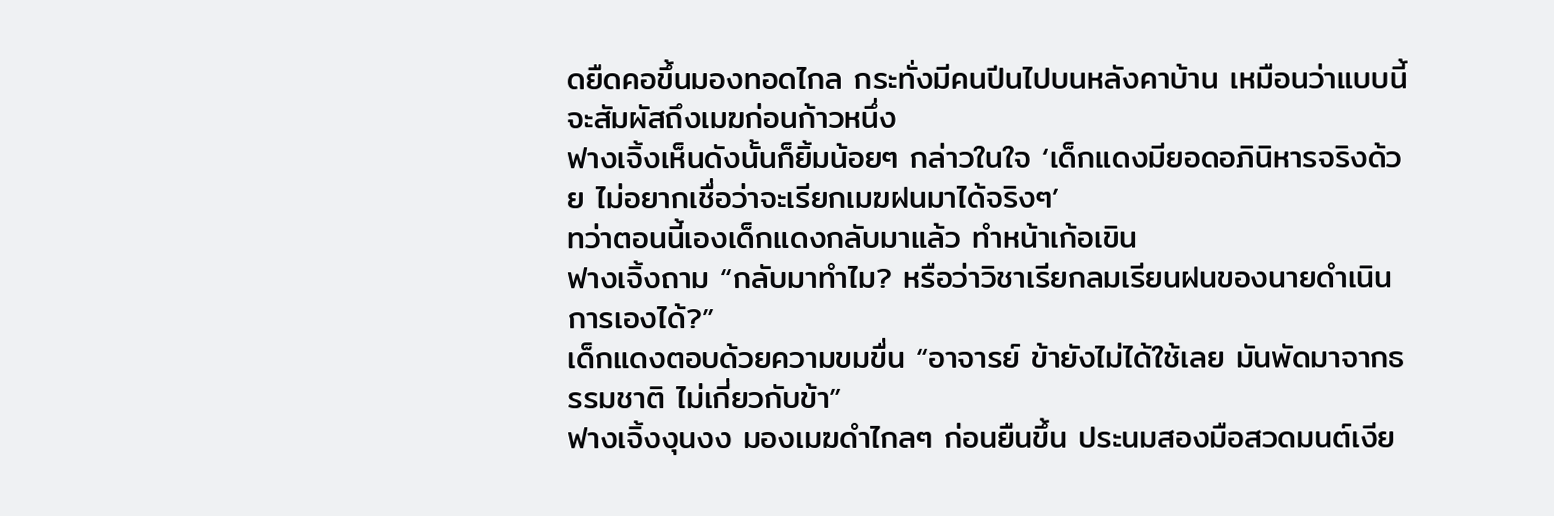ดยืดคอขึ้นมองทอดไกล กระทั่งมีคนปีนไปบนหลังคาบ้าน เหมือนว่าแบบนี้จะสัมผัสถึงเมฆก่อนก้าวหนึ่ง
ฟางเจิ้งเห็นดังนั้นก็ยิ้มน้อยๆ กล่าวในใจ ‘เด็กแดงมียอดอภินิหารจริงด้วย ไม่อยากเชื่อว่าจะเรียกเมฆฝนมาได้จริงๆ’
ทว่าตอนนี้เองเด็กแดงกลับมาแล้ว ทำหน้าเก้อเขิน
ฟางเจิ้งถาม “กลับมาทำไม? หรือว่าวิชาเรียกลมเรียนฝนของนายดำเนินการเองได้?”
เด็กแดงตอบด้วยความขมขื่น “อาจารย์ ข้ายังไม่ได้ใช้เลย มันพัดมาจากธรรมชาติ ไม่เกี่ยวกับข้า”
ฟางเจิ้งงุนงง มองเมฆดำไกลๆ ก่อนยืนขึ้น ประนมสองมือสวดมนต์เงีย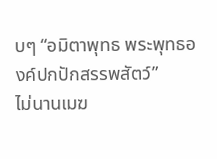บๆ “อมิตาพุทธ พระพุทธองค์ปกปักสรรพสัตว์”
ไม่นานเมฆ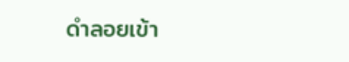ดำลอยเข้า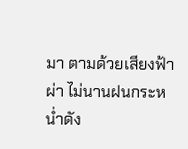มา ตามด้วยเสียงฟ้าผ่า ไม่นานฝนกระหน่ำดัง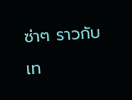ซ่าๆ ราวกับเท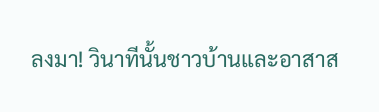ลงมา! วินาทีนั้นชาวบ้านและอาสาส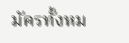มัครทั้งหม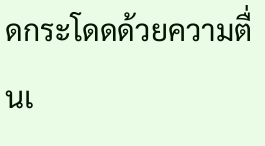ดกระโดดด้วยความตื่นเ